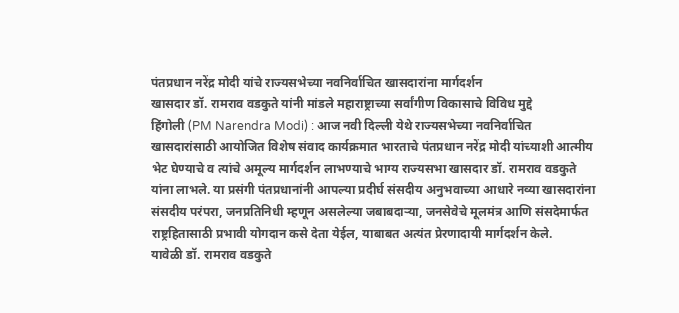पंतप्रधान नरेंद्र मोदी यांचे राज्यसभेच्या नवनिर्वाचित खासदारांना मार्गदर्शन
खासदार डॉ. रामराव वडकुते यांनी मांडले महाराष्ट्राच्या सर्वांगीण विकासाचे विविध मुद्दे
हिंगोली (PM Narendra Modi) : आज नवी दिल्ली येथे राज्यसभेच्या नवनिर्वाचित खासदारांसाठी आयोजित विशेष संवाद कार्यक्रमात भारताचे पंतप्रधान नरेंद्र मोदी यांच्याशी आत्मीय भेट घेण्याचे व त्यांचे अमूल्य मार्गदर्शन लाभण्याचे भाग्य राज्यसभा खासदार डॉ. रामराव वडकुते यांना लाभले. या प्रसंगी पंतप्रधानांनी आपल्या प्रदीर्घ संसदीय अनुभवाच्या आधारे नव्या खासदारांना संसदीय परंपरा, जनप्रतिनिधी म्हणून असलेल्या जबाबदाऱ्या, जनसेवेचे मूलमंत्र आणि संसदेमार्फत राष्ट्रहितासाठी प्रभावी योगदान कसे देता येईल, याबाबत अत्यंत प्रेरणादायी मार्गदर्शन केले.
यावेळी डॉ. रामराव वडकुते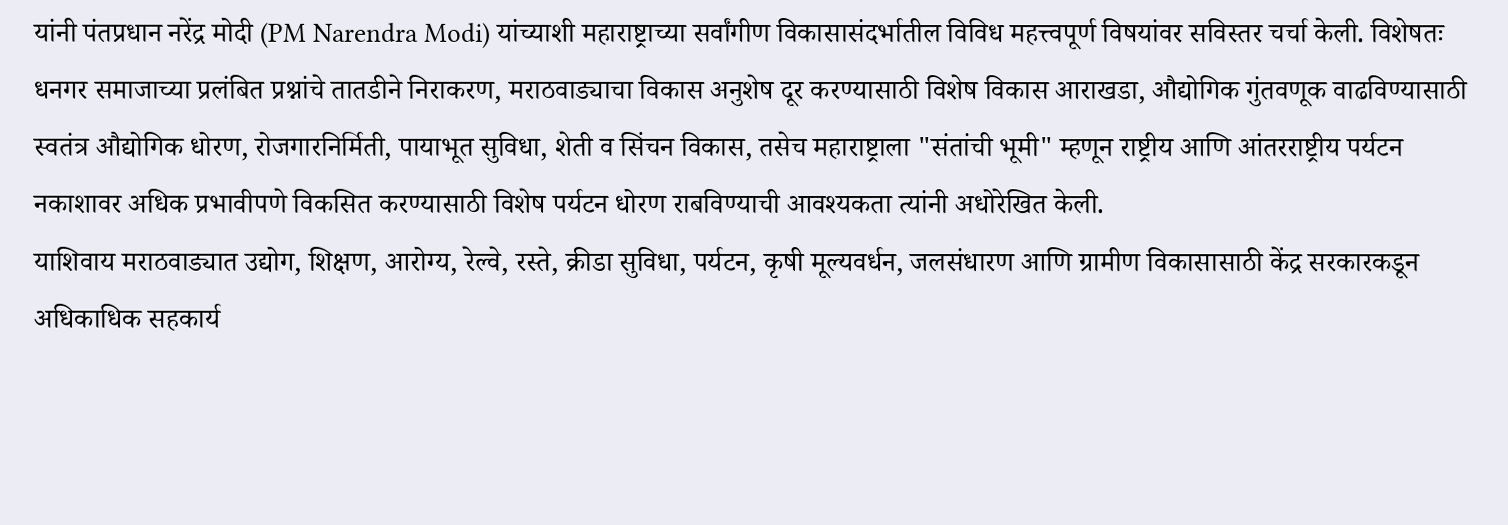यांनी पंतप्रधान नरेंद्र मोदी (PM Narendra Modi) यांच्याशी महाराष्ट्राच्या सर्वांगीण विकासासंदर्भातील विविध महत्त्वपूर्ण विषयांवर सविस्तर चर्चा केली. विशेषतः धनगर समाजाच्या प्रलंबित प्रश्नांचे तातडीने निराकरण, मराठवाड्याचा विकास अनुशेष दूर करण्यासाठी विशेष विकास आराखडा, औद्योगिक गुंतवणूक वाढविण्यासाठी स्वतंत्र औद्योगिक धोरण, रोजगारनिर्मिती, पायाभूत सुविधा, शेती व सिंचन विकास, तसेच महाराष्ट्राला "संतांची भूमी" म्हणून राष्ट्रीय आणि आंतरराष्ट्रीय पर्यटन नकाशावर अधिक प्रभावीपणे विकसित करण्यासाठी विशेष पर्यटन धोरण राबविण्याची आवश्यकता त्यांनी अधोरेखित केली.
याशिवाय मराठवाड्यात उद्योग, शिक्षण, आरोग्य, रेल्वे, रस्ते, क्रीडा सुविधा, पर्यटन, कृषी मूल्यवर्धन, जलसंधारण आणि ग्रामीण विकासासाठी केंद्र सरकारकडून अधिकाधिक सहकार्य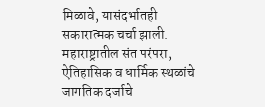मिळावे, यासंदर्भातही सकारात्मक चर्चा झाली. महाराष्ट्रातील संत परंपरा, ऐतिहासिक व धार्मिक स्थळांचे जागतिक दर्जाचे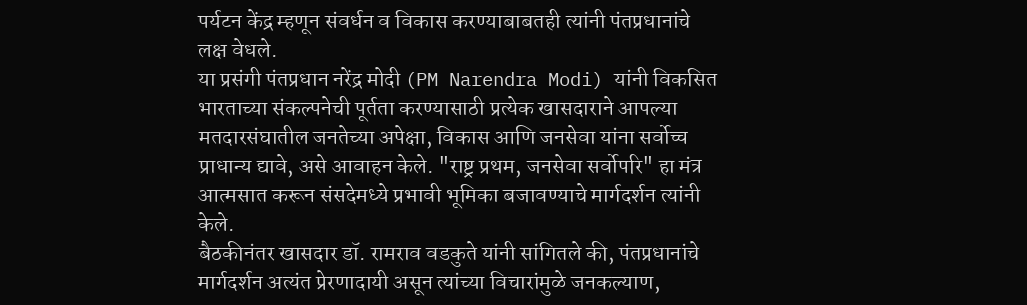पर्यटन केंद्र म्हणून संवर्धन व विकास करण्याबाबतही त्यांनी पंतप्रधानांचे लक्ष वेधले.
या प्रसंगी पंतप्रधान नरेंद्र मोदी (PM Narendra Modi) यांनी विकसित भारताच्या संकल्पनेची पूर्तता करण्यासाठी प्रत्येक खासदाराने आपल्या मतदारसंघातील जनतेच्या अपेक्षा, विकास आणि जनसेवा यांना सर्वोच्च प्राधान्य द्यावे, असे आवाहन केले. "राष्ट्र प्रथम, जनसेवा सर्वोपरि" हा मंत्र आत्मसात करून संसदेमध्ये प्रभावी भूमिका बजावण्याचे मार्गदर्शन त्यांनी केले.
बैठकीनंतर खासदार डॉ. रामराव वडकुते यांनी सांगितले की, पंतप्रधानांचे मार्गदर्शन अत्यंत प्रेरणादायी असून त्यांच्या विचारांमुळे जनकल्याण,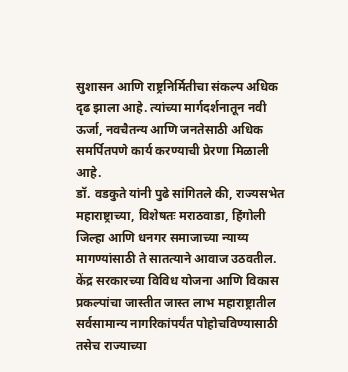सुशासन आणि राष्ट्रनिर्मितीचा संकल्प अधिक दृढ झाला आहे. त्यांच्या मार्गदर्शनातून नवी ऊर्जा, नवचैतन्य आणि जनतेसाठी अधिक समर्पितपणे कार्य करण्याची प्रेरणा मिळाली आहे.
डॉ. वडकुते यांनी पुढे सांगितले की, राज्यसभेत महाराष्ट्राच्या, विशेषतः मराठवाडा, हिंगोली जिल्हा आणि धनगर समाजाच्या न्याय्य मागण्यांसाठी ते सातत्याने आवाज उठवतील. केंद्र सरकारच्या विविध योजना आणि विकास प्रकल्पांचा जास्तीत जास्त लाभ महाराष्ट्रातील सर्वसामान्य नागरिकांपर्यंत पोहोचविण्यासाठी तसेच राज्याच्या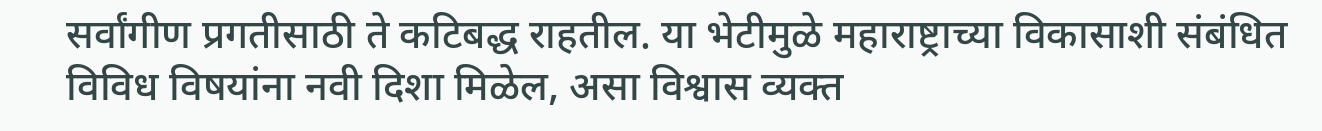सर्वांगीण प्रगतीसाठी ते कटिबद्ध राहतील. या भेटीमुळे महाराष्ट्राच्या विकासाशी संबंधित विविध विषयांना नवी दिशा मिळेल, असा विश्वास व्यक्त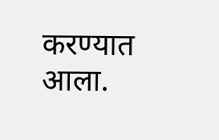करण्यात आला.